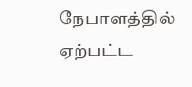நேபாளத்தில் ஏற்பட்ட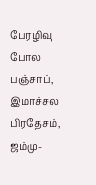பேரழிவு போல பஞ்சாப், இமாச்சல பிரதேசம், ஜம்மு-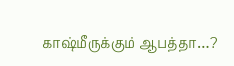காஷ்மீருக்கும் ஆபத்தா…?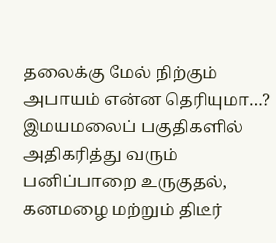தலைக்கு மேல் நிற்கும் அபாயம் என்ன தெரியுமா…?
இமயமலைப் பகுதிகளில் அதிகரித்து வரும் பனிப்பாறை உருகுதல், கனமழை மற்றும் திடீர்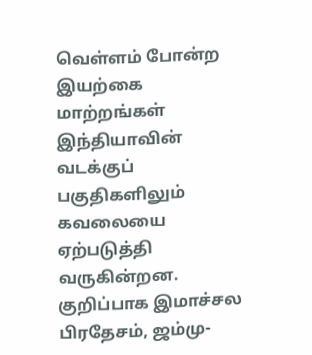வெள்ளம் போன்ற இயற்கை மாற்றங்கள் இந்தியாவின் வடக்குப் பகுதிகளிலும் கவலையை ஏற்படுத்தி வருகின்றன. குறிப்பாக இமாச்சல பிரதேசம், ஜம்மு-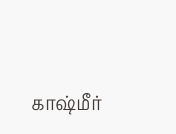காஷ்மீர்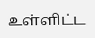உள்ளிட்ட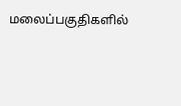மலைப்பகுதிகளில்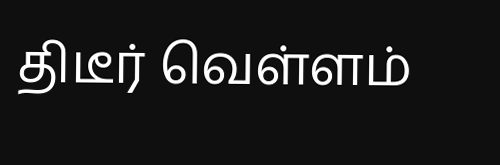திடீர் வெள்ளம்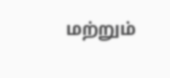மற்றும்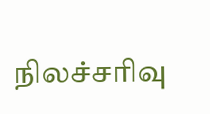நிலச்சரிவு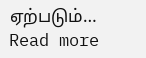ஏற்படும்…
Read more